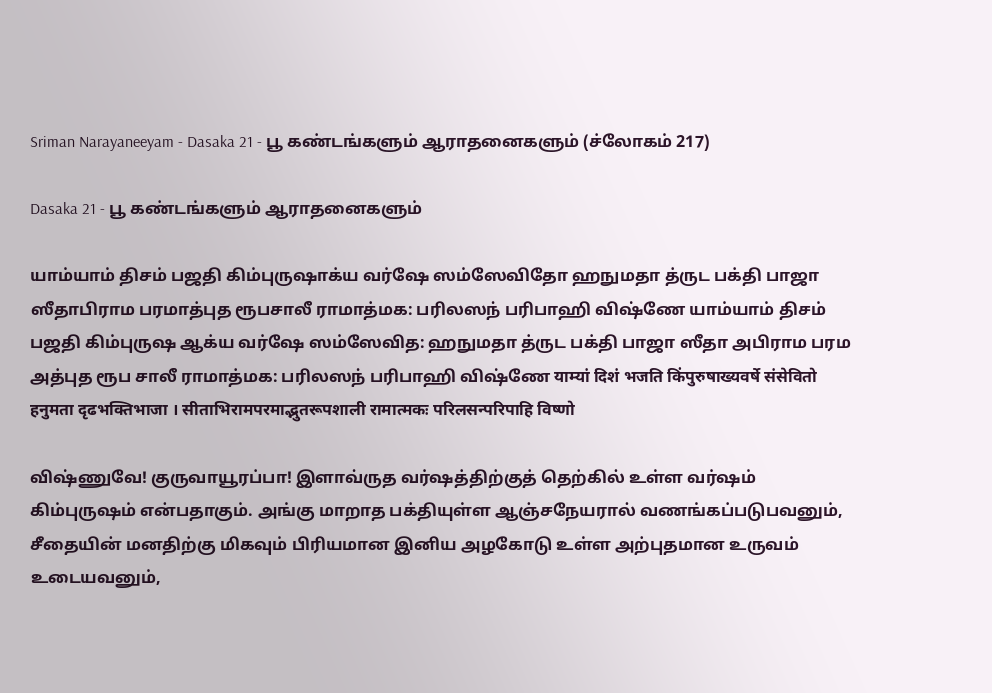Sriman Narayaneeyam - Dasaka 21 - பூ கண்டங்களும் ஆராதனைகளும் (ச்லோகம் 217)

Dasaka 21 - பூ கண்டங்களும் ஆராதனைகளும்

யாம்யாம் திசம் பஜதி கிம்புருஷாக்ய வர்ஷே ஸம்ஸேவிதோ ஹநுமதா த்ருட பக்தி பாஜா ஸீதாபிராம பரமாத்புத ரூபசாலீ ராமாத்மக: பரிலஸந் பரிபாஹி விஷ்ணே யாம்யாம் திசம் பஜதி கிம்புருஷ ஆக்ய வர்ஷே ஸம்ஸேவித: ஹநுமதா த்ருட பக்தி பாஜா ஸீதா அபிராம பரம அத்புத ரூப சாலீ ராமாத்மக: பரிலஸந் பரிபாஹி விஷ்ணே याम्यां दिशं भजति किंपुरुषाख्यवर्षे संसेवितो हनुमता दृढभक्तिभाजा । सीताभिरामपरमाद्भुतरूपशाली रामात्मकः परिलसन्परिपाहि विष्णो

விஷ்ணுவே! குருவாயூரப்பா! இளாவ்ருத வர்ஷத்திற்குத் தெற்கில் உள்ள வர்ஷம் கிம்புருஷம் என்பதாகும். அங்கு மாறாத பக்தியுள்ள ஆஞ்சநேயரால் வணங்கப்படுபவனும், சீதையின் மனதிற்கு மிகவும் பிரியமான இனிய அழகோடு உள்ள அற்புதமான உருவம் உடையவனும்,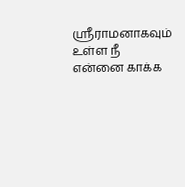ஸ்ரீராமனாகவும் உள்ள நீ என்னை காக்க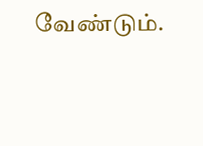வேண்டும்.